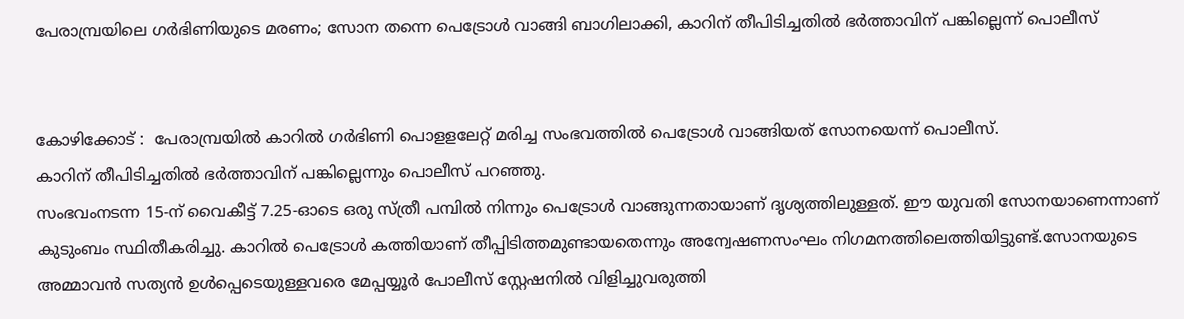പേരാമ്പ്രയിലെ ഗര്‍ഭിണിയുടെ മരണം; സോന തന്നെ പെട്രോള്‍ വാങ്ങി ബാഗിലാക്കി, കാറിന് തീപിടിച്ചതില്‍ ഭര്‍ത്താവിന് പങ്കില്ലെന്ന് പൊലീസ്


കോഴിക്കോട് :  പേരാമ്പ്രയില്‍ കാറില്‍ ഗർഭിണി പൊളളലേറ്റ് മരിച്ച സംഭവത്തില്‍ പെട്രോള്‍ വാങ്ങിയത് സോനയെന്ന് പൊലീസ്.
കാറിന് തീപിടിച്ചതില്‍ ഭർത്താവിന് പങ്കില്ലെന്നും പൊലീസ് പറഞ്ഞു.
സംഭവംനടന്ന 15-ന് വൈകീട്ട് 7.25-ഓടെ ഒരു സ്ത്രീ പമ്പില്‍ നിന്നും പെട്രോള്‍ വാങ്ങുന്നതായാണ് ദൃശ്യത്തിലുള്ളത്. ഈ യുവതി സോനയാണെന്നാണ് കുടുംബം സ്ഥിതീകരിച്ചു. കാറില്‍ പെട്രോള്‍ കത്തിയാണ് തീപ്പിടിത്തമുണ്ടായതെന്നും അന്വേഷണസംഘം നിഗമനത്തിലെത്തിയിട്ടുണ്ട്.സോനയുടെ അമ്മാവൻ സത്യൻ ഉള്‍പ്പെടെയുള്ളവരെ മേപ്പയ്യൂർ പോലീസ് സ്റ്റേഷനില്‍ വിളിച്ചുവരുത്തി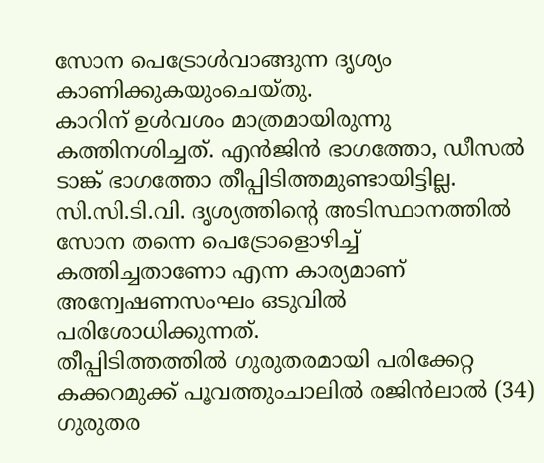സോന പെട്രോള്‍വാങ്ങുന്ന ദൃശ്യം കാണിക്കുകയുംചെയ്തു.
കാറിന് ഉള്‍വശം മാത്രമായിരുന്നു കത്തിനശിച്ചത്. എൻജിൻ ഭാഗത്തോ, ഡീസല്‍ ടാങ്ക് ഭാഗത്തോ തീപ്പിടിത്തമുണ്ടായിട്ടില്ല. സി.സി.ടി.വി. ദൃശ്യത്തിന്റെ അടിസ്ഥാനത്തില്‍ സോന തന്നെ പെട്രോളൊഴിച്ച്‌ കത്തിച്ചതാണോ എന്ന കാര്യമാണ് അന്വേഷണസംഘം ഒടുവില്‍ പരിശോധിക്കുന്നത്.
തീപ്പിടിത്തത്തില്‍ ഗുരുതരമായി പരിക്കേറ്റ കക്കറമുക്ക് പൂവത്തുംചാലില്‍ രജിൻലാല്‍ (34) ഗുരുതര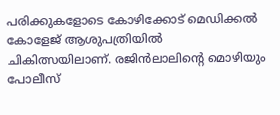പരിക്കുകളോടെ കോഴിക്കോട് മെഡിക്കല്‍ കോളേജ് ആശുപത്രിയില്‍ ചികിത്സയിലാണ്. രജിൻലാലിന്റെ മൊഴിയും പോലീസ്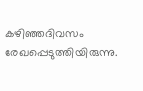കഴിഞ്ഞദിവസം രേഖപ്പെടുത്തിയിരുന്നു.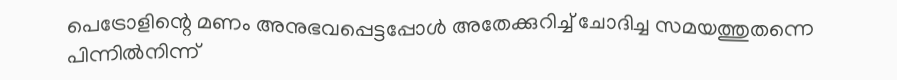പെട്രോളിന്റെ മണം അനുഭവപ്പെട്ടപ്പോള്‍ അതേക്കുറിച്ച്‌ ചോദിച്ച സമയത്തുതന്നെ പിന്നില്‍നിന്ന്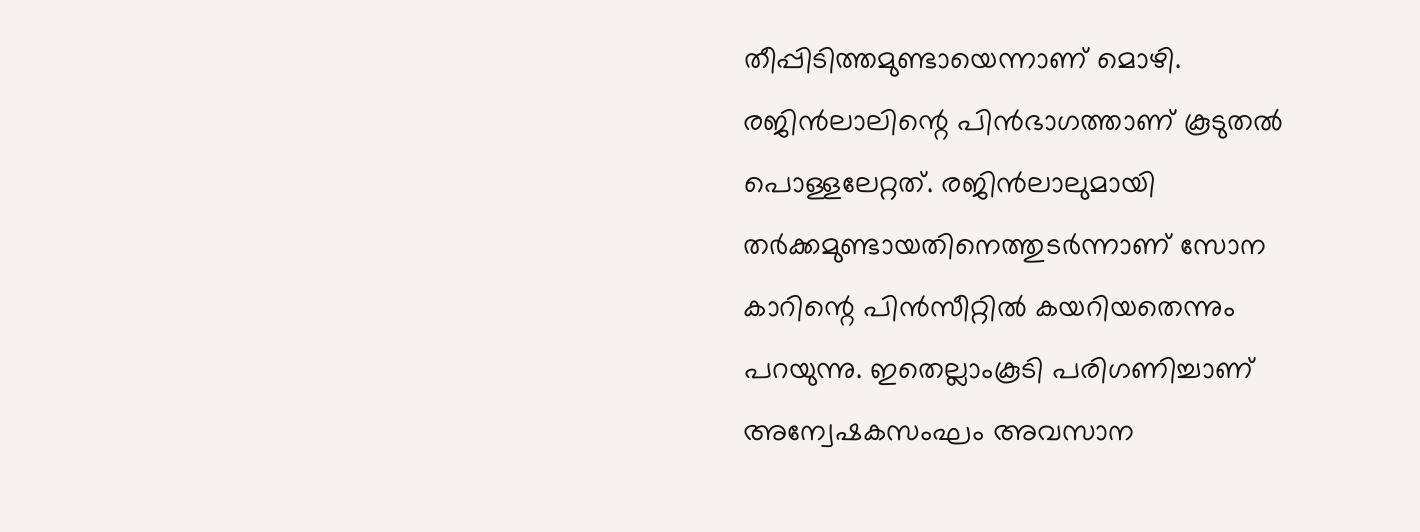തീപ്പിടിത്തമുണ്ടായെന്നാണ്‌ മൊഴി.
രജിൻലാലിന്റെ പിൻഭാഗത്താണ് കൂടുതല്‍ പൊള്ളലേറ്റത്. രജിൻലാലുമായി തർക്കമുണ്ടായതിനെത്തുടർന്നാണ് സോന കാറിന്റെ പിൻസീറ്റില്‍ കയറിയതെന്നും പറയുന്നു. ഇതെല്ലാംകൂടി പരിഗണിച്ചാണ് അന്വേഷകസംഘം അവസാന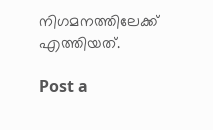നിഗമനത്തിലേക്ക് എത്തിയത്.

Post a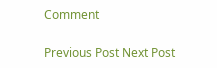Comment

Previous Post Next Post